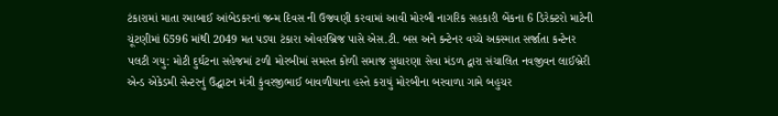ટંકારામાં માતા રમાબાઈ આંબેડકરનાં જન્મ દિવસ ની ઉજવણી કરવામાં આવી મોરબી નાગરિક સહકારી બેંકના 6 ડિરેક્ટરો માટેની ચૂંટણીમાં 6596 માંથી 2049 મત પડ્યા ટંકારા ઓવરબ્રિજ પાસે એસ.ટી. બસ અને કન્ટેનર વચ્ચે અકસ્માત સર્જાતા કન્ટેનર પલટી ગયુ: મોટી દુર્ઘટના સહેજમાં ટળી મોરબીમાં સમસ્ત કોળી સમાજ સુધારણા સેવા મંડળ દ્વારા સંચાલિત નવજીવન લાઈબ્રેરી એન્ડ એકેડમી સેન્ટરનું ઉદ્ઘાટન મંત્રી કુંવરજીભાઈ બાવળીયાના હસ્તે કરાયું મોરબીના બરવાળા ગામે બહુચર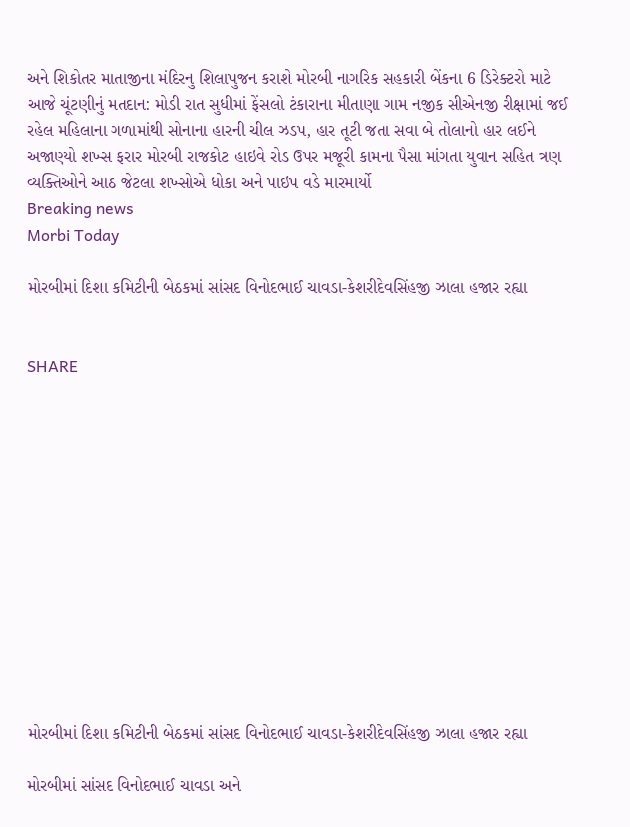અને શિકોતર માતાજીના મંદિરનુ શિલાપુજન કરાશે મોરબી નાગરિક સહકારી બેંકના 6 ડિરેક્ટરો માટે આજે ચૂંટણીનું મતદાન: મોડી રાત સુધીમાં ફેંસલો ટંકારાના મીતાણા ગામ નજીક સીએનજી રીક્ષામાં જઈ રહેલ મહિલાના ગળામાંથી સોનાના હારની ચીલ ઝડપ, હાર તૂટી જતા સવા બે તોલાનો હાર લઈને અજાણ્યો શખ્સ ફરાર મોરબી રાજકોટ હાઇવે રોડ ઉપર મજૂરી કામના પૈસા માંગતા યુવાન સહિત ત્રણ વ્યક્તિઓને આઠ જેટલા શખ્સોએ ધોકા અને પાઇપ વડે મારમાર્યો
Breaking news
Morbi Today

મોરબીમાં દિશા કમિટીની બેઠકમાં સાંસદ વિનોદભાઈ ચાવડા-કેશરીદેવસિંહજી ઝાલા હજાર રહ્યા


SHARE













મોરબીમાં દિશા કમિટીની બેઠકમાં સાંસદ વિનોદભાઈ ચાવડા-કેશરીદેવસિંહજી ઝાલા હજાર રહ્યા

મોરબીમાં સાંસદ વિનોદભાઈ ચાવડા અને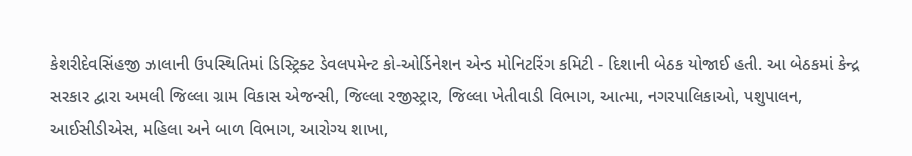કેશરીદેવસિંહજી ઝાલાની ઉપસ્થિતિમાં ડિસ્ટ્રિક્ટ ડેવલપમેન્ટ કો-ઓર્ડિનેશન એન્ડ મોનિટરિંગ કમિટી - દિશાની બેઠક યોજાઈ હતી. આ બેઠકમાં કેન્દ્ર સરકાર દ્વારા અમલી જિલ્લા ગ્રામ વિકાસ એજન્સી, જિલ્લા રજીસ્ટ્રાર, જિલ્લા ખેતીવાડી વિભાગ, આત્મા, નગરપાલિકાઓ, પશુપાલન, આઈસીડીએસ, મહિલા અને બાળ વિભાગ, આરોગ્ય શાખા,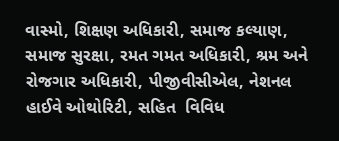વાસ્મો, શિક્ષણ અધિકારી, સમાજ કલ્યાણ, સમાજ સુરક્ષા, રમત ગમત અધિકારી, શ્રમ અને રોજગાર અધિકારી, પીજીવીસીએલ, નેશનલ હાઈવે ઓથોરિટી, સહિત  વિવિધ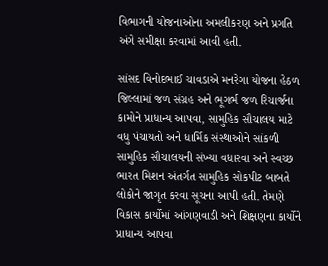વિભાગની યોજનાઓના અમલીકરણ અને પ્રગતિ અંગે સમીક્ષા કરવામાં આવી હતી.

સાંસદ વિનોદભાઈ ચાવડાએ મનરેગા યોજના હેઠળ જિલ્લામાં જળ સંગ્રહ અને ભૂગર્ભ જળ રિચાર્જના કામોને પ્રાધાન્ય આપવા, સામુહિક સૌચાલય માટે વધુ પંચાયતો અને ધાર્મિક સંસ્થાઓને સાંકળી સામુહિક સૌચાલયની સંખ્યા વધારવા અને સ્વચ્છ ભારત મિશન અંતર્ગત સામુહિક સોકપીટ બાબતે લોકોને જાગૃત કરવા સૂચના આપી હતી. તેમણે વિકાસ કાર્યોમાં આંગણવાડી અને શિક્ષણના કાર્યોને પ્રાધાન્ય આપવા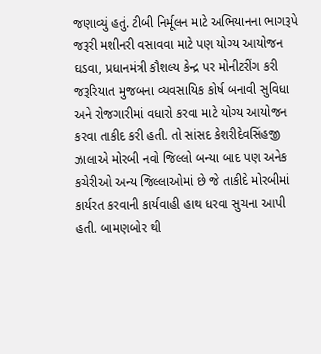જણાવ્યું હતું. ટીબી નિર્મૂલન માટે અભિયાનના ભાગરૂપે જરૂરી મશીનરી વસાવવા માટે પણ યોગ્ય આયોજન ઘડવા, પ્રધાનમંત્રી કૌશલ્ય કેન્દ્ર પર મોનીટરીંગ કરી જરૂરિયાત મુજબના વ્યવસાયિક કોર્ષ બનાવી સુવિધા અને રોજગારીમાં વધારો કરવા માટે યોગ્ય આયોજન કરવા તાકીદ કરી હતી. તો સાંસદ કેશરીદેવસિંહજી ઝાલાએ મોરબી નવો જિલ્લો બન્યા બાદ પણ અનેક કચેરીઓ અન્ય જિલ્લાઓમાં છે જે તાકીદે મોરબીમાં કાર્યરત કરવાની કાર્યવાહી હાથ ધરવા સુચના આપી હતી. બામણબોર થી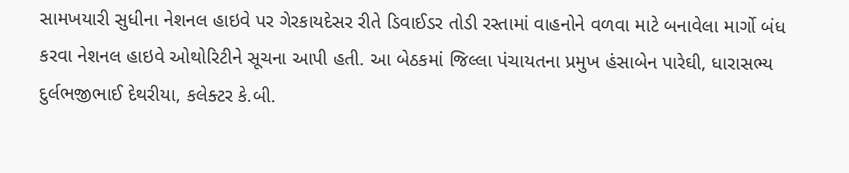સામખયારી સુધીના નેશનલ હાઇવે પર ગેરકાયદેસર રીતે ડિવાઈડર તોડી રસ્તામાં વાહનોને વળવા માટે બનાવેલા માર્ગો બંધ કરવા નેશનલ હાઇવે ઓથોરિટીને સૂચના આપી હતી. આ બેઠકમાં જિલ્લા પંચાયતના પ્રમુખ હંસાબેન પારેઘી, ધારાસભ્ય દુર્લભજીભાઈ દેથરીયા, કલેક્ટર કે.બી.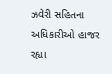ઝવેરી સહિતના અધિકારીઓ હાજર રહ્યા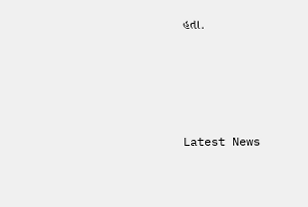હતા.






Latest News